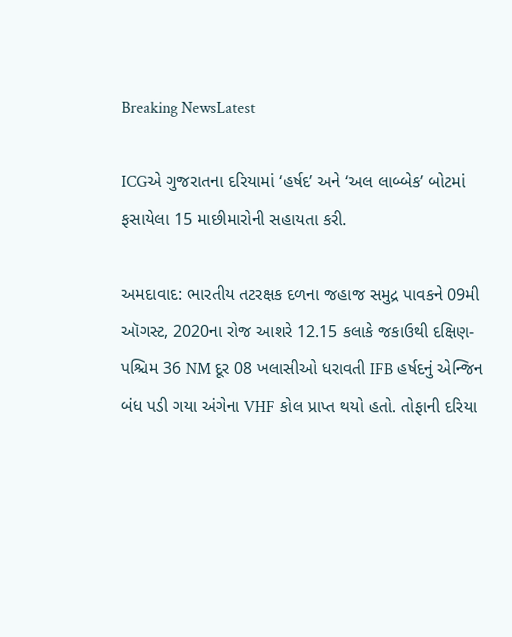Breaking NewsLatest

ICGએ ગુજરાતના દરિયામાં ‘હર્ષદ’ અને ‘અલ લાબ્બેક’ બોટમાં ફસાયેલા 15 માછીમારોની સહાયતા કરી.

અમદાવાદ: ભારતીય તટરક્ષક દળના જહાજ સમુદ્ર પાવકને 09મી ઑગસ્ટ, 2020ના રોજ આશરે 12.15 કલાકે જકાઉથી દક્ષિણ-પશ્ચિમ 36 NM દૂર 08 ખલાસીઓ ધરાવતી IFB હર્ષદનું એન્જિન બંધ પડી ગયા અંગેના VHF કોલ પ્રાપ્ત થયો હતો. તોફાની દરિયા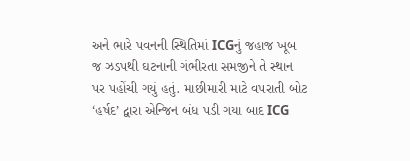અને ભારે પવનની સ્થિતિમાં ICGનું જહાજ ખૂબ જ ઝડપથી ઘટનાની ગંભીરતા સમજીને તે સ્થાન પર પહોંચી ગયું હતું. માછીમારી માટે વપરાતી બોટ ‘હર્ષદ’ દ્વારા એન્જિન બંધ પડી ગયા બાદ ICG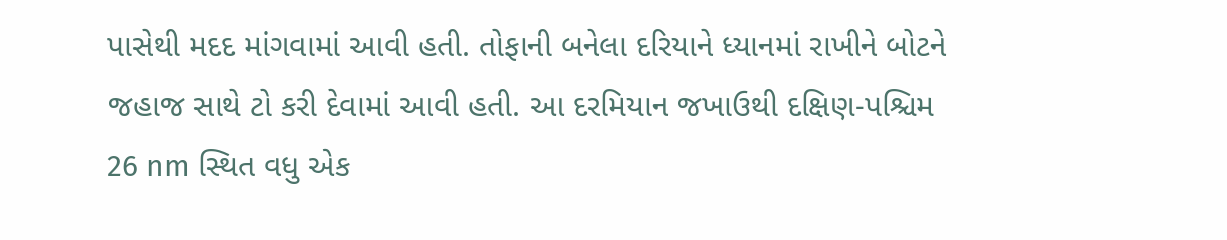પાસેથી મદદ માંગવામાં આવી હતી. તોફાની બનેલા દરિયાને ધ્યાનમાં રાખીને બોટને જહાજ સાથે ટો કરી દેવામાં આવી હતી. આ દરમિયાન જખાઉથી દક્ષિણ-પશ્ચિમ 26 nm સ્થિત વધુ એક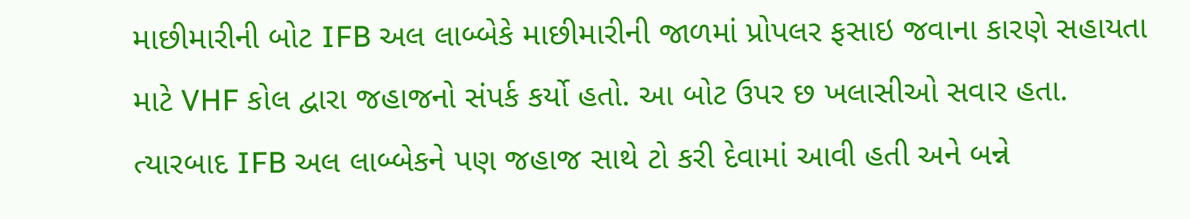માછીમારીની બોટ IFB અલ લાબ્બેકે માછીમારીની જાળમાં પ્રોપલર ફસાઇ જવાના કારણે સહાયતા માટે VHF કોલ દ્વારા જહાજનો સંપર્ક કર્યો હતો. આ બોટ ઉપર છ ખલાસીઓ સવાર હતા. ત્યારબાદ IFB અલ લાબ્બેકને પણ જહાજ સાથે ટો કરી દેવામાં આવી હતી અને બન્ને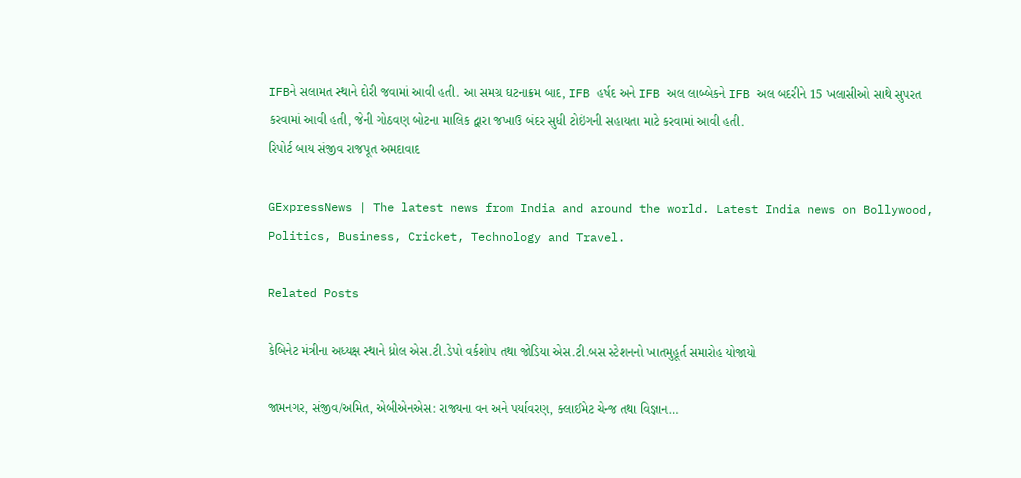IFBને સલામત સ્થાને દોરી જવામાં આવી હતી. આ સમગ્ર ઘટનાક્રમ બાદ, IFB હર્ષદ અને IFB અલ લાબ્બેકને IFB અલ બદરીને 15 ખલાસીઓ સાથે સુપરત કરવામાં આવી હતી, જેની ગોઠવણ બોટના માલિક દ્વારા જખાઉ બંદર સુધી ટોઇંગની સહાયતા માટે કરવામાં આવી હતી.
રિપોર્ટ બાય સંજીવ રાજપૂત અમદાવાદ

GExpressNews | The latest news from India and around the world. Latest India news on Bollywood, Politics, Business, Cricket, Technology and Travel.

Related Posts

કેબિનેટ મંત્રીના અધ્યક્ષ સ્થાને ધ્રોલ એસ.ટી.ડેપો વર્કશોપ તથા જોડિયા એસ.ટી.બસ સ્ટેશનનો ખાતમુહૂર્ત સમારોહ યોજાયો

જામનગર, સંજીવ/અમિત, એબીએનએસ: રાજ્યના વન અને પર્યાવરણ, ક્લાઈમેટ ચેન્જ તથા વિજ્ઞાન…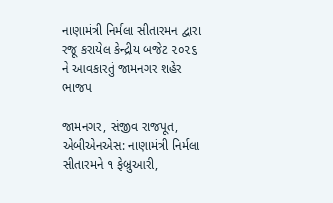નાણામંત્રી નિર્મલા સીતારમન દ્વારા રજૂ કરાયેલ કેન્દ્રીય બજેટ ૨૦૨૬ ને આવકારતું જામનગર શહેર ભાજપ

જામનગર, સંજીવ રાજપૂત, એબીએનએસ: નાણામંત્રી નિર્મલા સીતારમને ૧ ફેબ્રુઆરી,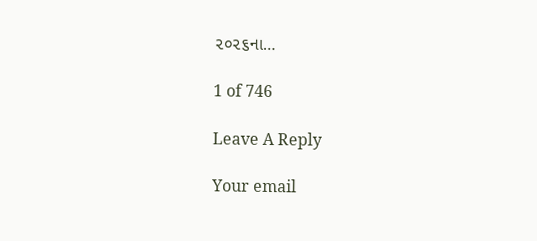૨૦૨૬ના…

1 of 746

Leave A Reply

Your email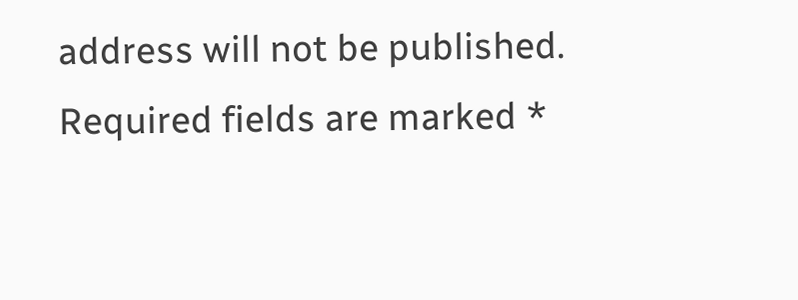address will not be published. Required fields are marked *